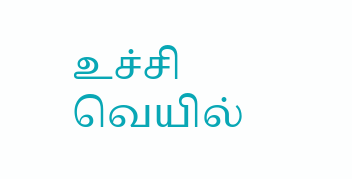உச்சி வெயில்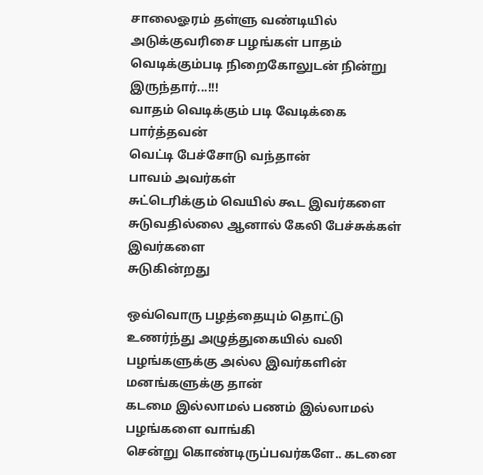சாலைஓரம் தள்ளு வண்டியில் அடுக்குவரிசை பழங்கள் பாதம் வெடிக்கும்படி நிறைகோலுடன் நின்று
இருந்தார்...!!!
வாதம் வெடிக்கும் படி வேடிக்கை பார்த்தவன்
வெட்டி பேச்சோடு வந்தான்
பாவம் அவர்கள்
சுட்டெரிக்கும் வெயில் கூட இவர்களை சுடுவதில்லை ஆனால் கேலி பேச்சுக்கள் இவர்களை
சுடுகின்றது

ஒவ்வொரு பழத்தையும் தொட்டு உணர்ந்து அழுத்துகையில் வலி பழங்களுக்கு அல்ல இவர்களின்
மனங்களுக்கு தான்
கடமை இல்லாமல் பணம் இல்லாமல் பழங்களை வாங்கி
சென்று கொண்டிருப்பவர்களே.. கடனை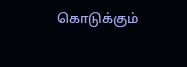கொடுக்கும்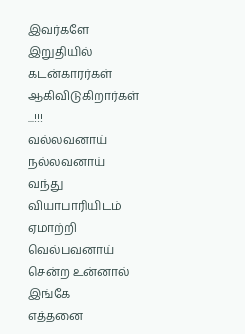இவர்களே இறுதியில் கடன்காரர்கள் ஆகிவிடுகிறார்கள்
...!!!
வல்லவனாய் நல்லவனாய் வந்து வியாபாரியிடம் ஏமாற்றி வெல்பவனாய் சென்ற உன்னால் இங்கே
எத்தனை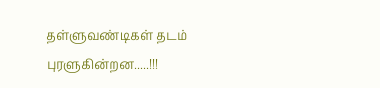தள்ளுவண்டிகள் தடம் புரளுகின்றன.....!!!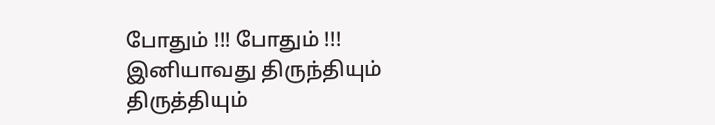போதும் !!! போதும் !!!
இனியாவது திருந்தியும் திருத்தியும்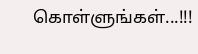கொள்ளுங்கள்...!!!